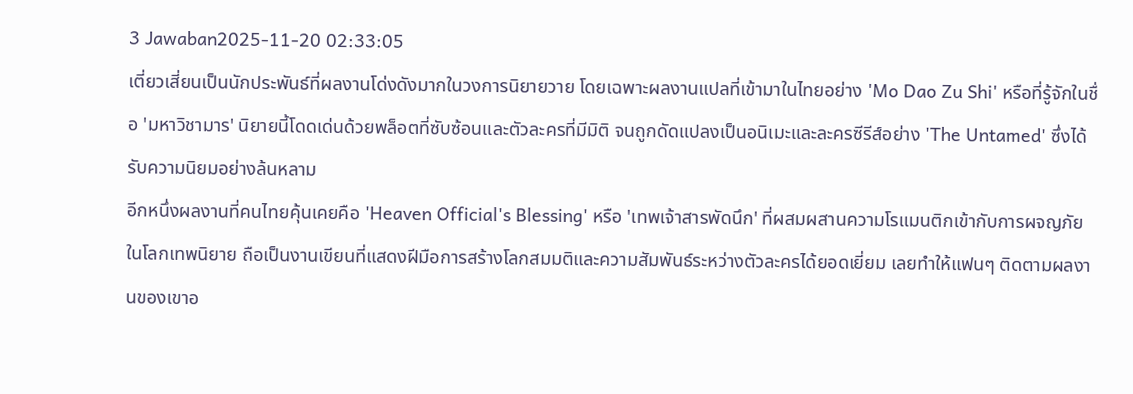3 Jawaban2025-11-20 02:33:05
เตี่ยวเสี่ยนเป็นนักประพันธ์ที่ผลงานโด่งดังมากในวงการนิยายวาย โดยเฉพาะผลงานแปลที่เข้ามาในไทยอย่าง 'Mo Dao Zu Shi' หรือที่รู้จักในชื่อ 'มหาวิชามาร' นิยายนี้โดดเด่นด้วยพล็อตที่ซับซ้อนและตัวละครที่มีมิติ จนถูกดัดแปลงเป็นอนิเมะและละครซีรีส์อย่าง 'The Untamed' ซึ่งได้รับความนิยมอย่างล้นหลาม
อีกหนึ่งผลงานที่คนไทยคุ้นเคยคือ 'Heaven Official's Blessing' หรือ 'เทพเจ้าสารพัดนึก' ที่ผสมผสานความโรแมนติกเข้ากับการผจญภัยในโลกเทพนิยาย ถือเป็นงานเขียนที่แสดงฝีมือการสร้างโลกสมมติและความสัมพันธ์ระหว่างตัวละครได้ยอดเยี่ยม เลยทำให้แฟนๆ ติดตามผลงานของเขาอ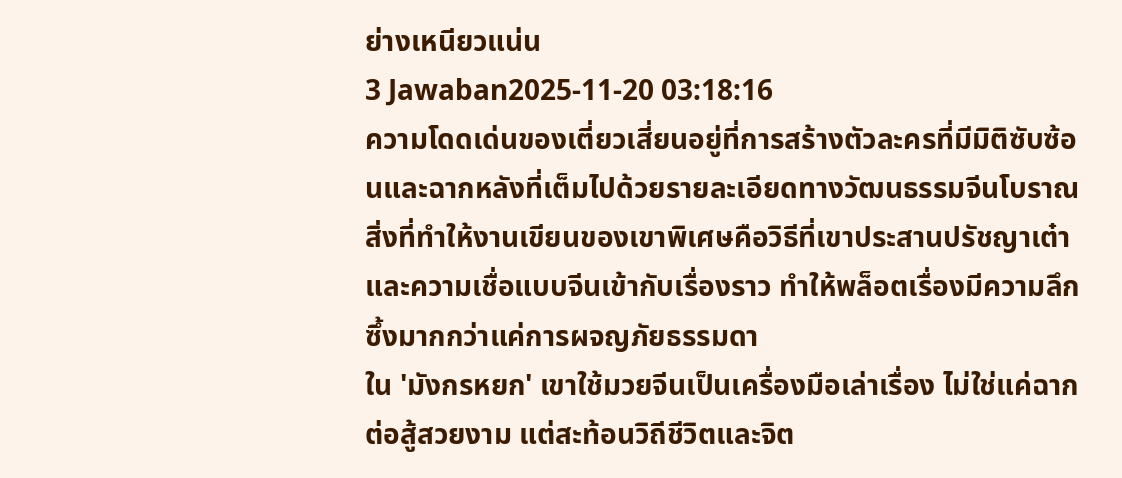ย่างเหนียวแน่น
3 Jawaban2025-11-20 03:18:16
ความโดดเด่นของเตี่ยวเสี่ยนอยู่ที่การสร้างตัวละครที่มีมิติซับซ้อนและฉากหลังที่เต็มไปด้วยรายละเอียดทางวัฒนธรรมจีนโบราณ สิ่งที่ทำให้งานเขียนของเขาพิเศษคือวิธีที่เขาประสานปรัชญาเต๋าและความเชื่อแบบจีนเข้ากับเรื่องราว ทำให้พล็อตเรื่องมีความลึกซึ้งมากกว่าแค่การผจญภัยธรรมดา
ใน 'มังกรหยก' เขาใช้มวยจีนเป็นเครื่องมือเล่าเรื่อง ไม่ใช่แค่ฉากต่อสู้สวยงาม แต่สะท้อนวิถีชีวิตและจิต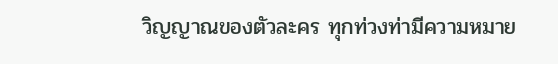วิญญาณของตัวละคร ทุกท่วงท่ามีความหมาย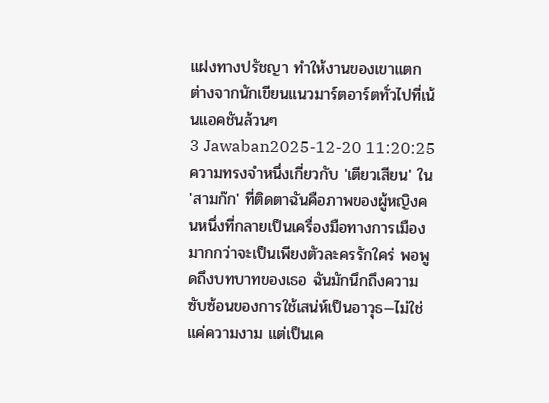แฝงทางปรัชญา ทำให้งานของเขาแตกต่างจากนักเขียนแนวมาร์ตอาร์ตทั่วไปที่เน้นแอคชันล้วนๆ
3 Jawaban2025-12-20 11:20:25
ความทรงจำหนึ่งเกี่ยวกับ 'เตียวเสียน' ใน 'สามก๊ก' ที่ติดตาฉันคือภาพของผู้หญิงคนหนึ่งที่กลายเป็นเครื่องมือทางการเมืองมากกว่าจะเป็นเพียงตัวละครรักใคร่ พอพูดถึงบทบาทของเธอ ฉันมักนึกถึงความซับซ้อนของการใช้เสน่ห์เป็นอาวุธ—ไม่ใช่แค่ความงาม แต่เป็นเค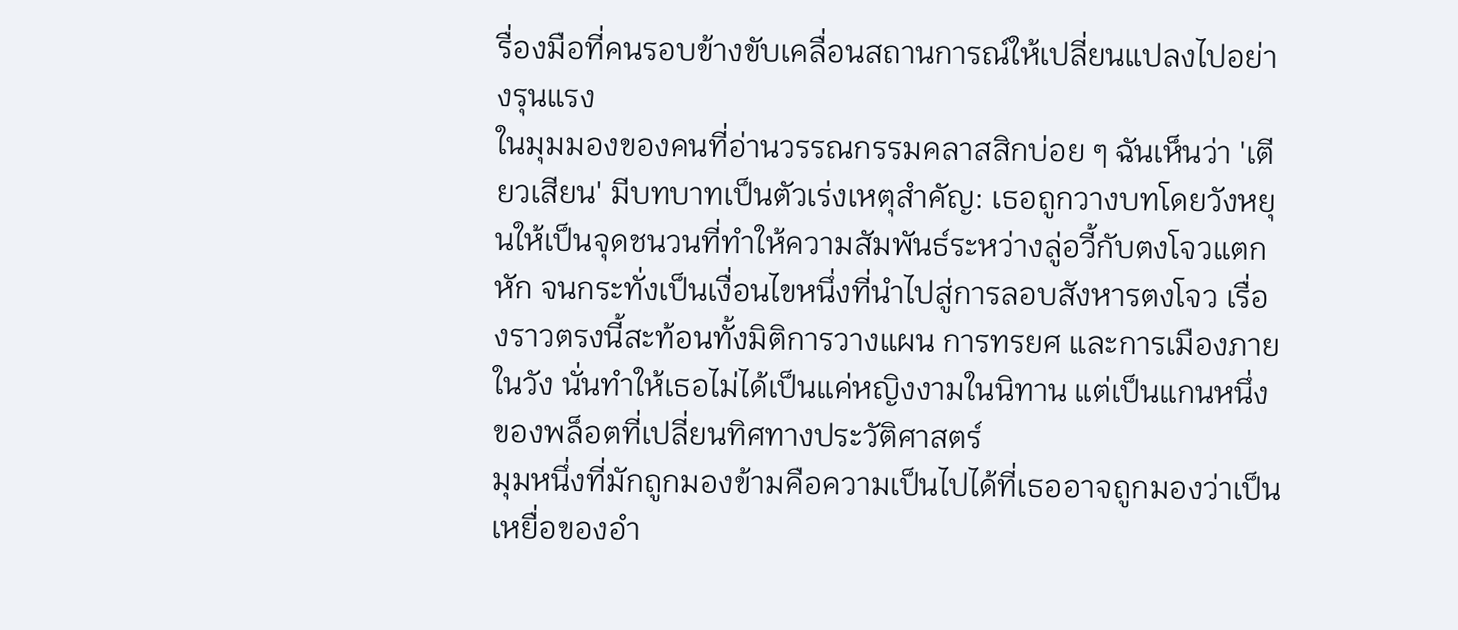รื่องมือที่คนรอบข้างขับเคลื่อนสถานการณ์ให้เปลี่ยนแปลงไปอย่างรุนแรง
ในมุมมองของคนที่อ่านวรรณกรรมคลาสสิกบ่อย ๆ ฉันเห็นว่า 'เตียวเสียน' มีบทบาทเป็นตัวเร่งเหตุสำคัญ: เธอถูกวางบทโดยวังหยุนให้เป็นจุดชนวนที่ทำให้ความสัมพันธ์ระหว่างลู่อวี้กับตงโจวแตกหัก จนกระทั่งเป็นเงื่อนไขหนึ่งที่นำไปสู่การลอบสังหารตงโจว เรื่องราวตรงนี้สะท้อนทั้งมิติการวางแผน การทรยศ และการเมืองภายในวัง นั่นทำให้เธอไม่ได้เป็นแค่หญิงงามในนิทาน แต่เป็นแกนหนึ่งของพล็อตที่เปลี่ยนทิศทางประวัติศาสตร์
มุมหนึ่งที่มักถูกมองข้ามคือความเป็นไปได้ที่เธออาจถูกมองว่าเป็นเหยื่อของอำ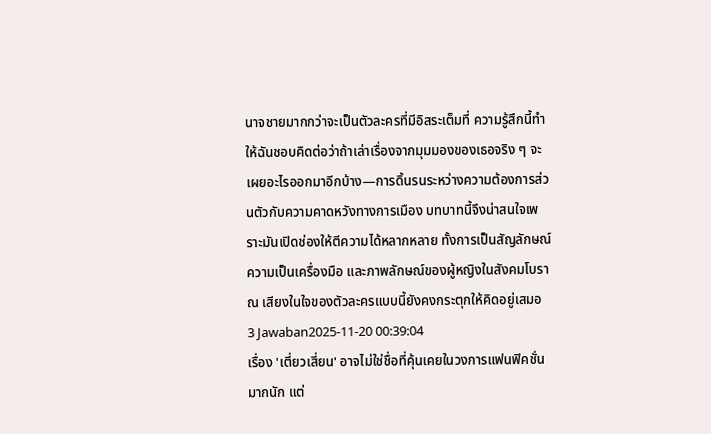นาจชายมากกว่าจะเป็นตัวละครที่มีอิสระเต็มที่ ความรู้สึกนี้ทำให้ฉันชอบคิดต่อว่าถ้าเล่าเรื่องจากมุมมองของเธอจริง ๆ จะเผยอะไรออกมาอีกบ้าง—การดิ้นรนระหว่างความต้องการส่วนตัวกับความคาดหวังทางการเมือง บทบาทนี้จึงน่าสนใจเพราะมันเปิดช่องให้ตีความได้หลากหลาย ทั้งการเป็นสัญลักษณ์ ความเป็นเครื่องมือ และภาพลักษณ์ของผู้หญิงในสังคมโบราณ เสียงในใจของตัวละครแบบนี้ยังคงกระตุกให้คิดอยู่เสมอ
3 Jawaban2025-11-20 00:39:04
เรื่อง 'เตี่ยวเสี่ยน' อาจไม่ใช่ชื่อที่คุ้นเคยในวงการแฟนฟิคชั่นมากนัก แต่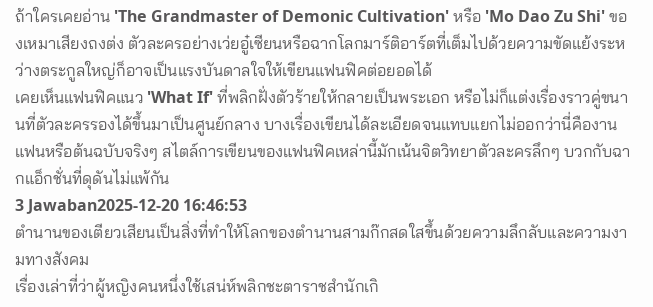ถ้าใครเคยอ่าน 'The Grandmaster of Demonic Cultivation' หรือ 'Mo Dao Zu Shi' ของเหมาเสียงถงต่ง ตัวละครอย่างเว่ยอู๋เซียนหรือฉากโลกมาร์ติอาร์ตที่เต็มไปด้วยความขัดแย้งระหว่างตระกูลใหญ่ก็อาจเป็นแรงบันดาลใจให้เขียนแฟนฟิคต่อยอดได้
เคยเห็นแฟนฟิคแนว 'What If' ที่พลิกฝั่งตัวร้ายให้กลายเป็นพระเอก หรือไม่ก็แต่งเรื่องราวคู่ขนานที่ตัวละครรองได้ขึ้นมาเป็นศูนย์กลาง บางเรื่องเขียนได้ละเอียดจนแทบแยกไม่ออกว่านี่คืองานแฟนหรือต้นฉบับจริงๆ สไตล์การเขียนของแฟนฟิคเหล่านี้มักเน้นจิตวิทยาตัวละครลึกๆ บวกกับฉากแอ็กชั่นที่ดุดันไม่แพ้กัน
3 Jawaban2025-12-20 16:46:53
ตำนานของเตียวเสียนเป็นสิ่งที่ทำให้โลกของตำนานสามก๊กสดใสขึ้นด้วยความลึกลับและความงามทางสังคม
เรื่องเล่าที่ว่าผู้หญิงคนหนึ่งใช้เสน่ห์พลิกชะตาราชสำนักเกิ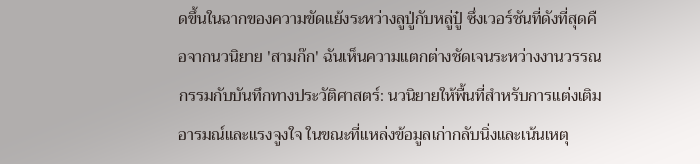ดขึ้นในฉากของความขัดแย้งระหว่างลูปู่กับหลู่ปู๋ ซึ่งเวอร์ชันที่ดังที่สุดคือจากนวนิยาย 'สามก๊ก' ฉันเห็นความแตกต่างชัดเจนระหว่างงานวรรณกรรมกับบันทึกทางประวัติศาสตร์: นวนิยายให้พื้นที่สำหรับการแต่งเติมอารมณ์และแรงจูงใจ ในขณะที่แหล่งข้อมูลเก่ากลับนิ่งและเน้นเหตุ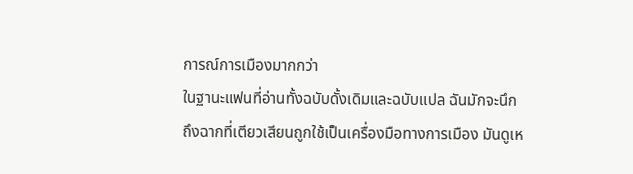การณ์การเมืองมากกว่า
ในฐานะแฟนที่อ่านทั้งฉบับดั้งเดิมและฉบับแปล ฉันมักจะนึกถึงฉากที่เตียวเสียนถูกใช้เป็นเครื่องมือทางการเมือง มันดูเห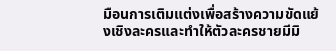มือนการเติมแต่งเพื่อสร้างความขัดแย้งเชิงละครและทำให้ตัวละครชายมีมิ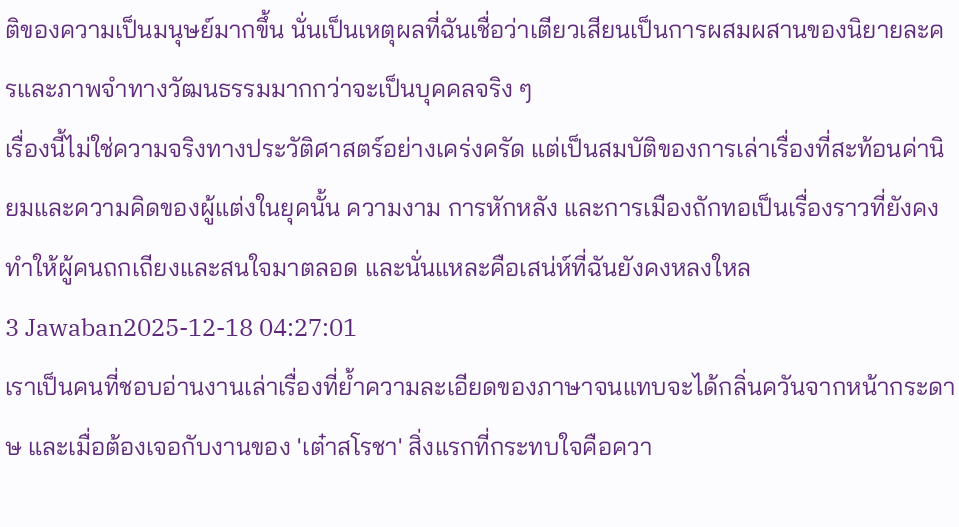ติของความเป็นมนุษย์มากขึ้น นั่นเป็นเหตุผลที่ฉันเชื่อว่าเตียวเสียนเป็นการผสมผสานของนิยายละครและภาพจำทางวัฒนธรรมมากกว่าจะเป็นบุคคลจริง ๆ
เรื่องนี้ไม่ใช่ความจริงทางประวัติศาสตร์อย่างเคร่งครัด แต่เป็นสมบัติของการเล่าเรื่องที่สะท้อนค่านิยมและความคิดของผู้แต่งในยุคนั้น ความงาม การหักหลัง และการเมืองถักทอเป็นเรื่องราวที่ยังคงทำให้ผู้คนถกเถียงและสนใจมาตลอด และนั่นแหละคือเสน่ห์ที่ฉันยังคงหลงใหล
3 Jawaban2025-12-18 04:27:01
เราเป็นคนที่ชอบอ่านงานเล่าเรื่องที่ย้ำความละเอียดของภาษาจนแทบจะได้กลิ่นควันจากหน้ากระดาษ และเมื่อต้องเจอกับงานของ 'เต๋าสโรชา' สิ่งแรกที่กระทบใจคือควา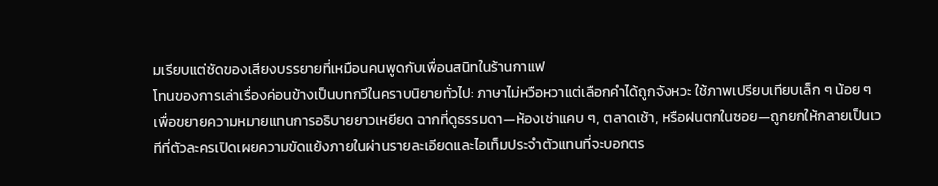มเรียบแต่ชัดของเสียงบรรยายที่เหมือนคนพูดกับเพื่อนสนิทในร้านกาแฟ
โทนของการเล่าเรื่องค่อนข้างเป็นบทกวีในคราบนิยายทั่วไป: ภาษาไม่หวือหวาแต่เลือกคำได้ถูกจังหวะ ใช้ภาพเปรียบเทียบเล็ก ๆ น้อย ๆ เพื่อขยายความหมายแทนการอธิบายยาวเหยียด ฉากที่ดูธรรมดา—ห้องเช่าแคบ ๆ, ตลาดเช้า, หรือฝนตกในซอย—ถูกยกให้กลายเป็นเวทีที่ตัวละครเปิดเผยความขัดแย้งภายในผ่านรายละเอียดและไอเท็มประจำตัวแทนที่จะบอกตร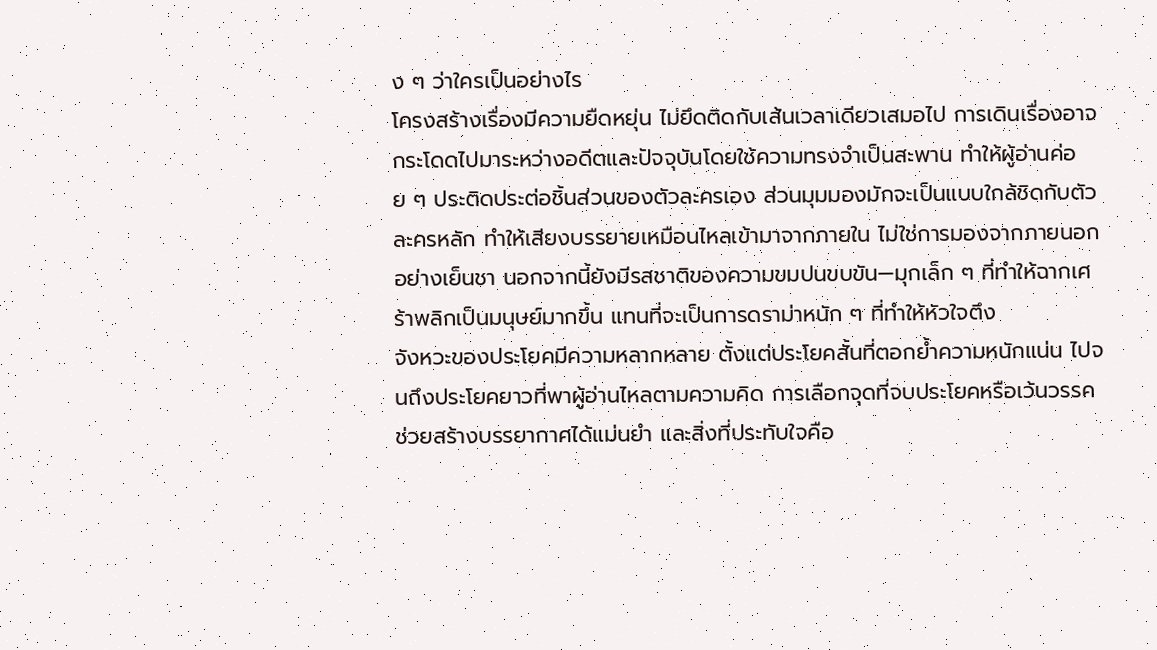ง ๆ ว่าใครเป็นอย่างไร
โครงสร้างเรื่องมีความยืดหยุ่น ไม่ยึดติดกับเส้นเวลาเดียวเสมอไป การเดินเรื่องอาจกระโดดไปมาระหว่างอดีตและปัจจุบันโดยใช้ความทรงจำเป็นสะพาน ทำให้ผู้อ่านค่อย ๆ ประติดประต่อชิ้นส่วนของตัวละครเอง ส่วนมุมมองมักจะเป็นแบบใกล้ชิดกับตัวละครหลัก ทำให้เสียงบรรยายเหมือนไหลเข้ามาจากภายใน ไม่ใช่การมองจากภายนอกอย่างเย็นชา นอกจากนี้ยังมีรสชาติของความขมปนขบขัน—มุกเล็ก ๆ ที่ทำให้ฉากเศร้าพลิกเป็นมนุษย์มากขึ้น แทนที่จะเป็นการดราม่าหนัก ๆ ที่ทำให้หัวใจตึง
จังหวะของประโยคมีความหลากหลาย ตั้งแต่ประโยคสั้นที่ตอกย้ำความหนักแน่น ไปจนถึงประโยคยาวที่พาผู้อ่านไหลตามความคิด การเลือกจุดที่จบประโยคหรือเว้นวรรคช่วยสร้างบรรยากาศได้แม่นยำ และสิ่งที่ประทับใจคือ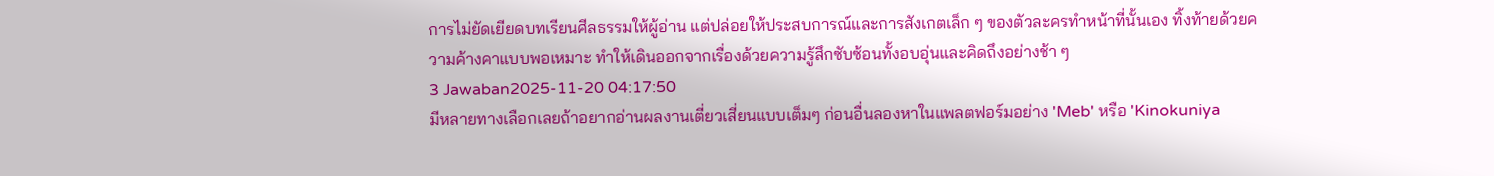การไม่ยัดเยียดบทเรียนศีลธรรมให้ผู้อ่าน แต่ปล่อยให้ประสบการณ์และการสังเกตเล็ก ๆ ของตัวละครทำหน้าที่นั้นเอง ทิ้งท้ายด้วยความค้างคาแบบพอเหมาะ ทำให้เดินออกจากเรื่องด้วยความรู้สึกซับซ้อนทั้งอบอุ่นและคิดถึงอย่างช้า ๆ
3 Jawaban2025-11-20 04:17:50
มีหลายทางเลือกเลยถ้าอยากอ่านผลงานเตี่ยวเสี่ยนแบบเต็มๆ ก่อนอื่นลองหาในแพลตฟอร์มอย่าง 'Meb' หรือ 'Kinokuniya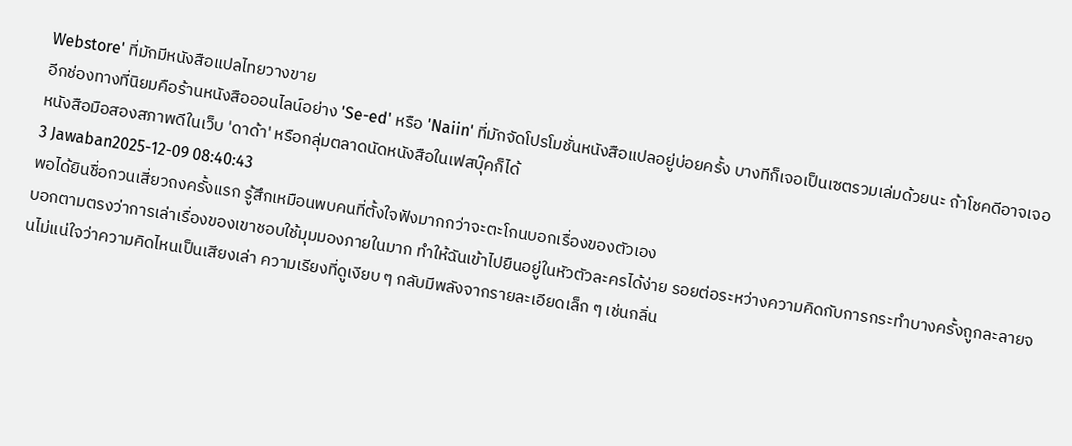Webstore' ที่มักมีหนังสือแปลไทยวางขาย
อีกช่องทางที่นิยมคือร้านหนังสือออนไลน์อย่าง 'Se-ed' หรือ 'Naiin' ที่มักจัดโปรโมชั่นหนังสือแปลอยู่บ่อยครั้ง บางทีก็เจอเป็นเซตรวมเล่มด้วยนะ ถ้าโชคดีอาจเจอหนังสือมือสองสภาพดีในเว็บ 'ดาด้า' หรือกลุ่มตลาดนัดหนังสือในเฟสบุ๊คก็ได้
3 Jawaban2025-12-09 08:40:43
พอได้ยินชื่อกวนเสี่ยวถงครั้งแรก รู้สึกเหมือนพบคนที่ตั้งใจฟังมากกว่าจะตะโกนบอกเรื่องของตัวเอง
บอกตามตรงว่าการเล่าเรื่องของเขาชอบใช้มุมมองภายในมาก ทำให้ฉันเข้าไปยืนอยู่ในหัวตัวละครได้ง่าย รอยต่อระหว่างความคิดกับการกระทำบางครั้งถูกละลายจนไม่แน่ใจว่าความคิดไหนเป็นเสียงเล่า ความเรียงที่ดูเงียบ ๆ กลับมีพลังจากรายละเอียดเล็ก ๆ เช่นกลิ่น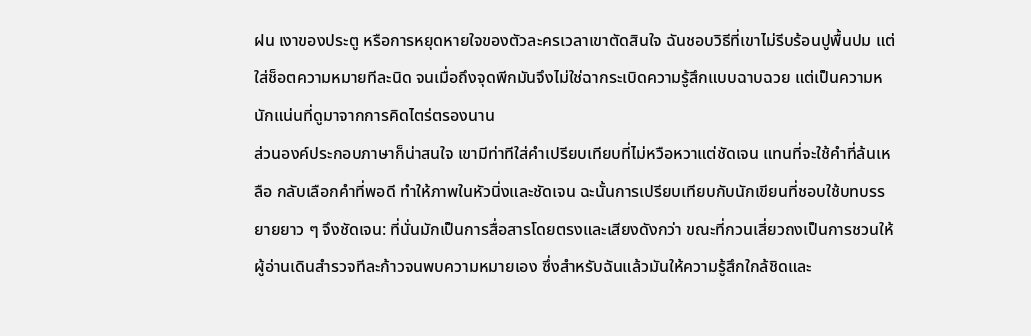ฝน เงาของประตู หรือการหยุดหายใจของตัวละครเวลาเขาตัดสินใจ ฉันชอบวิธีที่เขาไม่รีบร้อนปูพื้นปม แต่ใส่ช็อตความหมายทีละนิด จนเมื่อถึงจุดพีกมันจึงไม่ใช่ฉากระเบิดความรู้สึกแบบฉาบฉวย แต่เป็นความหนักแน่นที่ดูมาจากการคิดไตร่ตรองนาน
ส่วนองค์ประกอบภาษาก็น่าสนใจ เขามีท่าทีใส่คำเปรียบเทียบที่ไม่หวือหวาแต่ชัดเจน แทนที่จะใช้คำที่ล้นเหลือ กลับเลือกคำที่พอดี ทำให้ภาพในหัวนิ่งและชัดเจน ฉะนั้นการเปรียบเทียบกับนักเขียนที่ชอบใช้บทบรรยายยาว ๆ จึงชัดเจน: ที่นั่นมักเป็นการสื่อสารโดยตรงและเสียงดังกว่า ขณะที่กวนเสี่ยวถงเป็นการชวนให้ผู้อ่านเดินสำรวจทีละก้าวจนพบความหมายเอง ซึ่งสำหรับฉันแล้วมันให้ความรู้สึกใกล้ชิดและ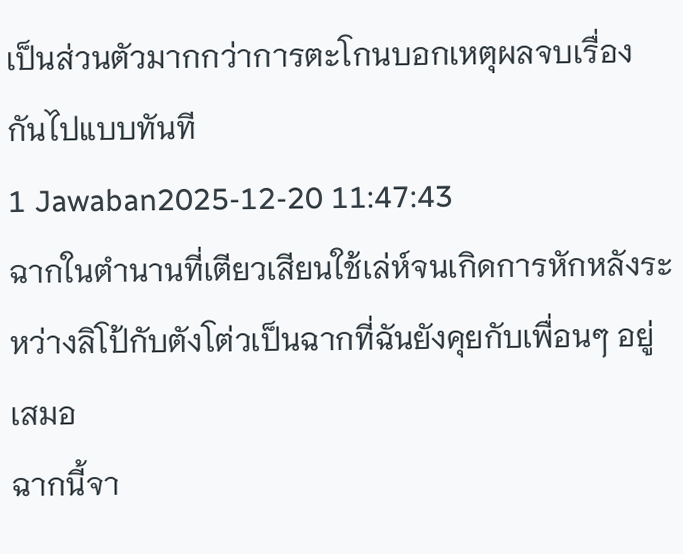เป็นส่วนตัวมากกว่าการตะโกนบอกเหตุผลจบเรื่องกันไปแบบทันที
1 Jawaban2025-12-20 11:47:43
ฉากในตำนานที่เตียวเสียนใช้เล่ห์จนเกิดการหักหลังระหว่างลิโป้กับตังโต่วเป็นฉากที่ฉันยังคุยกับเพื่อนๆ อยู่เสมอ
ฉากนี้จา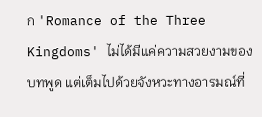ก 'Romance of the Three Kingdoms' ไม่ได้มีแค่ความสวยงามของบทพูด แต่เต็มไปด้วยจังหวะทางอารมณ์ที่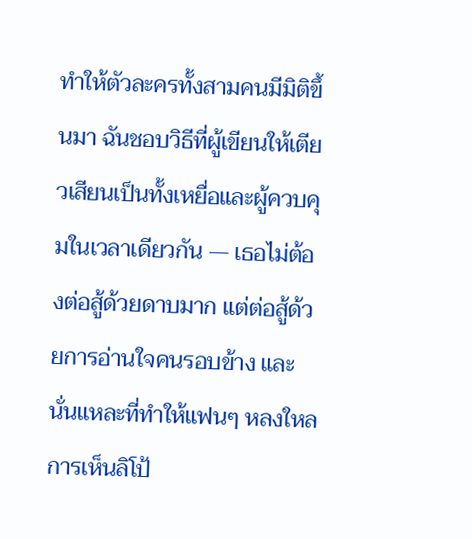ทำให้ตัวละครทั้งสามคนมีมิติขึ้นมา ฉันชอบวิธีที่ผู้เขียนให้เตียวเสียนเป็นทั้งเหยื่อและผู้ควบคุมในเวลาเดียวกัน — เธอไม่ต้องต่อสู้ด้วยดาบมาก แต่ต่อสู้ด้วยการอ่านใจคนรอบข้าง และนั่นแหละที่ทำให้แฟนๆ หลงใหล การเห็นลิโป้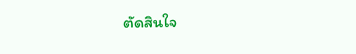ตัดสินใจ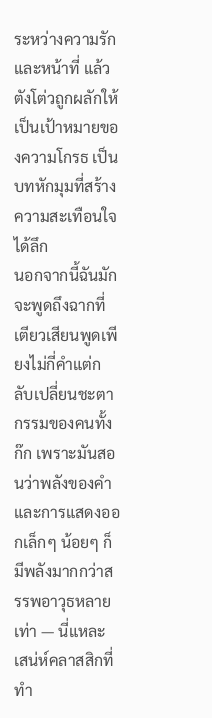ระหว่างความรักและหน้าที่ แล้วตังโต่วถูกผลักให้เป็นเป้าหมายของความโกรธ เป็นบทหักมุมที่สร้างความสะเทือนใจได้ลึก
นอกจากนี้ฉันมักจะพูดถึงฉากที่เตียวเสียนพูดเพียงไม่กี่คำแต่กลับเปลี่ยนชะตากรรมของคนทั้งก๊ก เพราะมันสอนว่าพลังของคำและการแสดงออกเล็กๆ น้อยๆ ก็มีพลังมากกว่าสรรพอาวุธหลายเท่า — นี่แหละเสน่ห์คลาสสิกที่ทำ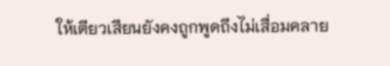ให้เตียวเสียนยังคงถูกพูดถึงไม่เสื่อมคลาย